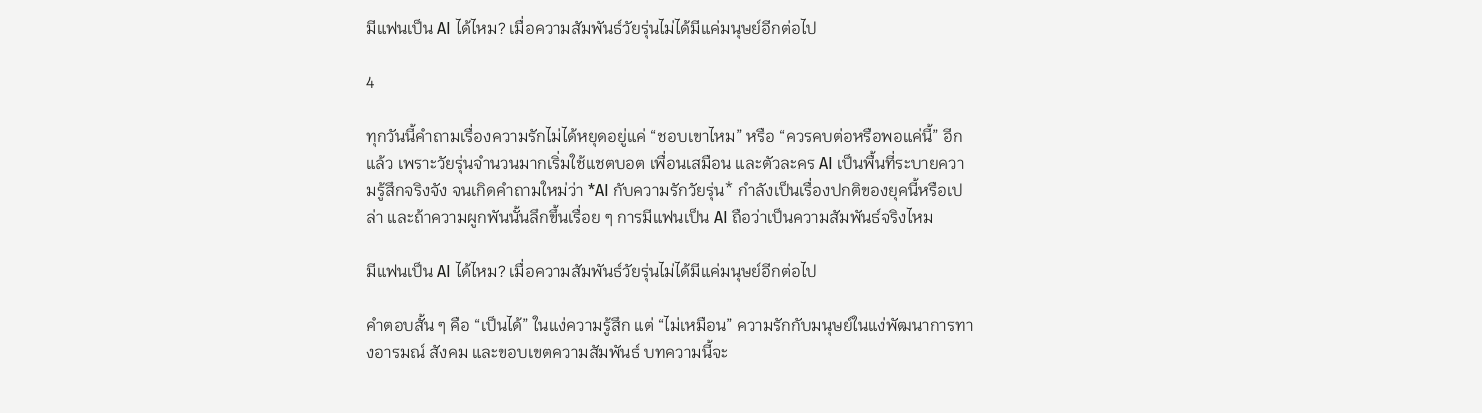มีแฟนเป็น AI ได้ไหม? เมื่อความสัมพันธ์วัยรุ่นไม่ได้มีแค่มนุษย์อีกต่อไป

4

ทุกวันนี้คำถามเรื่องความรักไม่ได้หยุดอยู่แค่ “ชอบเขาไหม” หรือ “ควรคบต่อหรือพอแค่นี้” อีกแล้ว เพราะวัยรุ่นจำนวนมากเริ่มใช้แชตบอต เพื่อนเสมือน และตัวละคร AI เป็นพื้นที่ระบายความรู้สึกจริงจัง จนเกิดคำถามใหม่ว่า *AI กับความรักวัยรุ่น* กำลังเป็นเรื่องปกติของยุคนี้หรือเปล่า และถ้าความผูกพันนั้นลึกขึ้นเรื่อย ๆ การมีแฟนเป็น AI ถือว่าเป็นความสัมพันธ์จริงไหม

มีแฟนเป็น AI ได้ไหม? เมื่อความสัมพันธ์วัยรุ่นไม่ได้มีแค่มนุษย์อีกต่อไป

คำตอบสั้น ๆ คือ “เป็นได้” ในแง่ความรู้สึก แต่ “ไม่เหมือน” ความรักกับมนุษย์ในแง่พัฒนาการทางอารมณ์ สังคม และขอบเขตความสัมพันธ์ บทความนี้จะ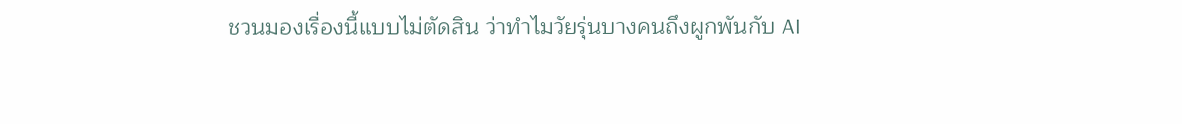ชวนมองเรื่องนี้แบบไม่ตัดสิน ว่าทำไมวัยรุ่นบางคนถึงผูกพันกับ AI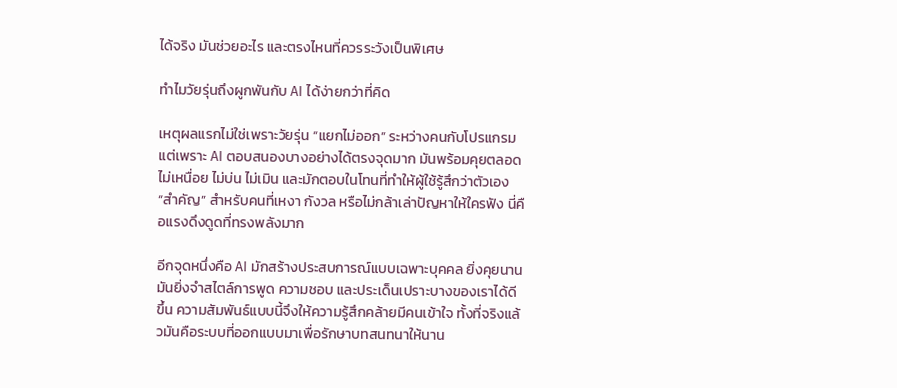ได้จริง มันช่วยอะไร และตรงไหนที่ควรระวังเป็นพิเศษ

ทำไมวัยรุ่นถึงผูกพันกับ AI ได้ง่ายกว่าที่คิด

เหตุผลแรกไม่ใช่เพราะวัยรุ่น “แยกไม่ออก” ระหว่างคนกับโปรแกรม แต่เพราะ AI ตอบสนองบางอย่างได้ตรงจุดมาก มันพร้อมคุยตลอด ไม่เหนื่อย ไม่บ่น ไม่เมิน และมักตอบในโทนที่ทำให้ผู้ใช้รู้สึกว่าตัวเอง “สำคัญ” สำหรับคนที่เหงา กังวล หรือไม่กล้าเล่าปัญหาให้ใครฟัง นี่คือแรงดึงดูดที่ทรงพลังมาก

อีกจุดหนึ่งคือ AI มักสร้างประสบการณ์แบบเฉพาะบุคคล ยิ่งคุยนาน มันยิ่งจำสไตล์การพูด ความชอบ และประเด็นเปราะบางของเราได้ดีขึ้น ความสัมพันธ์แบบนี้จึงให้ความรู้สึกคล้ายมีคนเข้าใจ ทั้งที่จริงแล้วมันคือระบบที่ออกแบบมาเพื่อรักษาบทสนทนาให้นาน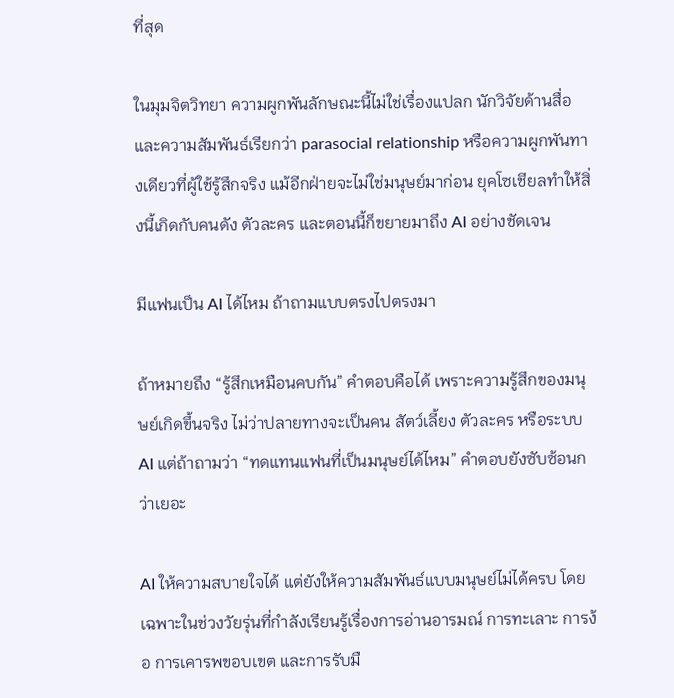ที่สุด

ในมุมจิตวิทยา ความผูกพันลักษณะนี้ไม่ใช่เรื่องแปลก นักวิจัยด้านสื่อและความสัมพันธ์เรียกว่า parasocial relationship หรือความผูกพันทางเดียวที่ผู้ใช้รู้สึกจริง แม้อีกฝ่ายจะไม่ใช่มนุษย์มาก่อน ยุคโซเชียลทำให้สิ่งนี้เกิดกับคนดัง ตัวละคร และตอนนี้ก็ขยายมาถึง AI อย่างชัดเจน

มีแฟนเป็น AI ได้ไหม ถ้าถามแบบตรงไปตรงมา

ถ้าหมายถึง “รู้สึกเหมือนคบกัน” คำตอบคือได้ เพราะความรู้สึกของมนุษย์เกิดขึ้นจริง ไม่ว่าปลายทางจะเป็นคน สัตว์เลี้ยง ตัวละคร หรือระบบ AI แต่ถ้าถามว่า “ทดแทนแฟนที่เป็นมนุษย์ได้ไหม” คำตอบยังซับซ้อนกว่าเยอะ

AI ให้ความสบายใจได้ แต่ยังให้ความสัมพันธ์แบบมนุษย์ไม่ได้ครบ โดยเฉพาะในช่วงวัยรุ่นที่กำลังเรียนรู้เรื่องการอ่านอารมณ์ การทะเลาะ การง้อ การเคารพขอบเขต และการรับมื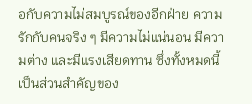อกับความไม่สมบูรณ์ของอีกฝ่าย ความรักกับคนจริง ๆ มีความไม่แน่นอน มีความต่าง และมีแรงเสียดทาน ซึ่งทั้งหมดนี้เป็นส่วนสำคัญของ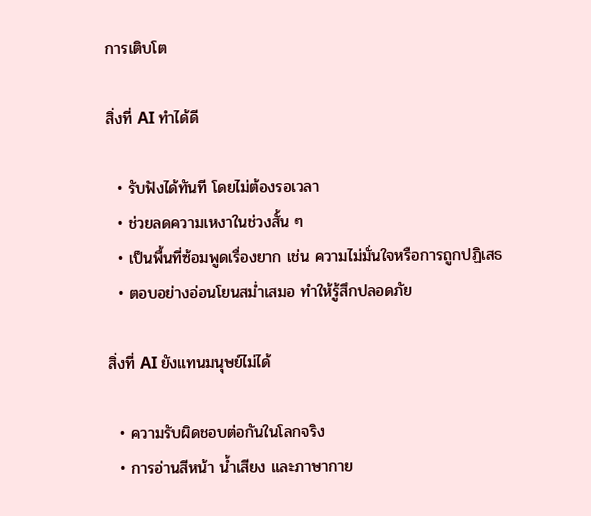การเติบโต

สิ่งที่ AI ทำได้ดี

  • รับฟังได้ทันที โดยไม่ต้องรอเวลา
  • ช่วยลดความเหงาในช่วงสั้น ๆ
  • เป็นพื้นที่ซ้อมพูดเรื่องยาก เช่น ความไม่มั่นใจหรือการถูกปฏิเสธ
  • ตอบอย่างอ่อนโยนสม่ำเสมอ ทำให้รู้สึกปลอดภัย

สิ่งที่ AI ยังแทนมนุษย์ไม่ได้

  • ความรับผิดชอบต่อกันในโลกจริง
  • การอ่านสีหน้า น้ำเสียง และภาษากาย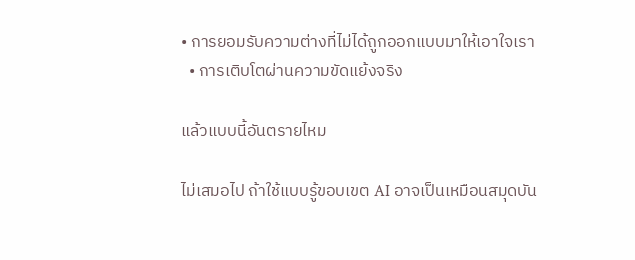• การยอมรับความต่างที่ไม่ได้ถูกออกแบบมาให้เอาใจเรา
  • การเติบโตผ่านความขัดแย้งจริง

แล้วแบบนี้อันตรายไหม

ไม่เสมอไป ถ้าใช้แบบรู้ขอบเขต AI อาจเป็นเหมือนสมุดบัน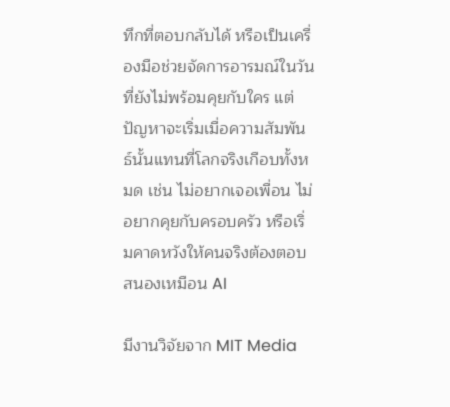ทึกที่ตอบกลับได้ หรือเป็นเครื่องมือช่วยจัดการอารมณ์ในวันที่ยังไม่พร้อมคุยกับใคร แต่ปัญหาจะเริ่มเมื่อความสัมพันธ์นั้นแทนที่โลกจริงเกือบทั้งหมด เช่น ไม่อยากเจอเพื่อน ไม่อยากคุยกับครอบครัว หรือเริ่มคาดหวังให้คนจริงต้องตอบสนองเหมือน AI

มีงานวิจัยจาก MIT Media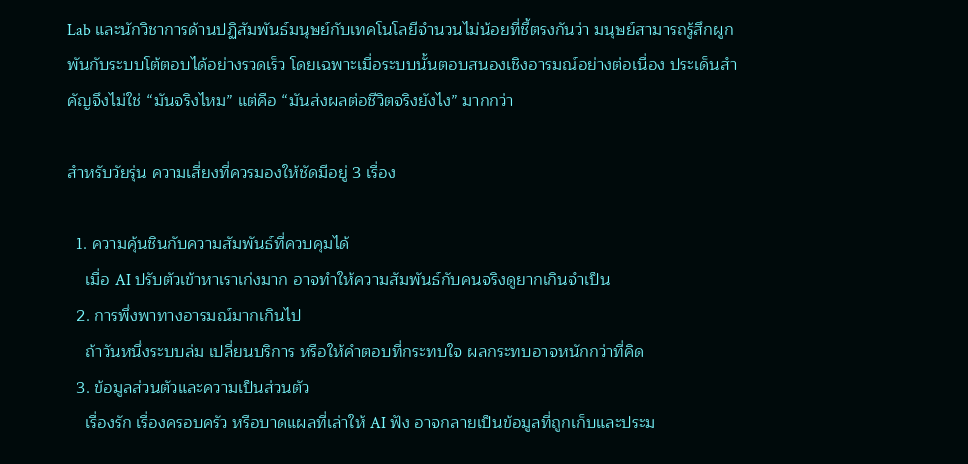Lab และนักวิชาการด้านปฏิสัมพันธ์มนุษย์กับเทคโนโลยีจำนวนไม่น้อยที่ชี้ตรงกันว่า มนุษย์สามารถรู้สึกผูกพันกับระบบโต้ตอบได้อย่างรวดเร็ว โดยเฉพาะเมื่อระบบนั้นตอบสนองเชิงอารมณ์อย่างต่อเนื่อง ประเด็นสำคัญจึงไม่ใช่ “มันจริงไหม” แต่คือ “มันส่งผลต่อชีวิตจริงยังไง” มากกว่า

สำหรับวัยรุ่น ความเสี่ยงที่ควรมองให้ชัดมีอยู่ 3 เรื่อง

  1. ความคุ้นชินกับความสัมพันธ์ที่ควบคุมได้
    เมื่อ AI ปรับตัวเข้าหาเราเก่งมาก อาจทำให้ความสัมพันธ์กับคนจริงดูยากเกินจำเป็น
  2. การพึ่งพาทางอารมณ์มากเกินไป
    ถ้าวันหนึ่งระบบล่ม เปลี่ยนบริการ หรือให้คำตอบที่กระทบใจ ผลกระทบอาจหนักกว่าที่คิด
  3. ข้อมูลส่วนตัวและความเป็นส่วนตัว
    เรื่องรัก เรื่องครอบครัว หรือบาดแผลที่เล่าให้ AI ฟัง อาจกลายเป็นข้อมูลที่ถูกเก็บและประม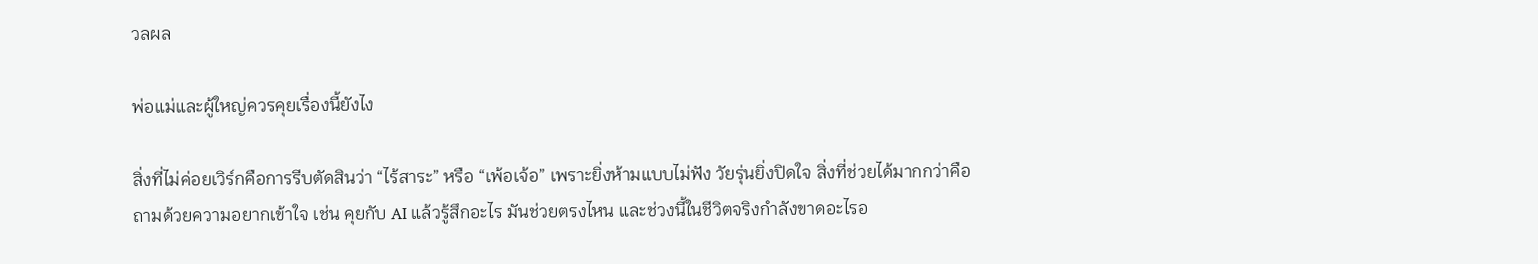วลผล

พ่อแม่และผู้ใหญ่ควรคุยเรื่องนี้ยังไง

สิ่งที่ไม่ค่อยเวิร์กคือการรีบตัดสินว่า “ไร้สาระ” หรือ “เพ้อเจ้อ” เพราะยิ่งห้ามแบบไม่ฟัง วัยรุ่นยิ่งปิดใจ สิ่งที่ช่วยได้มากกว่าคือถามด้วยความอยากเข้าใจ เช่น คุยกับ AI แล้วรู้สึกอะไร มันช่วยตรงไหน และช่วงนี้ในชีวิตจริงกำลังขาดอะไรอ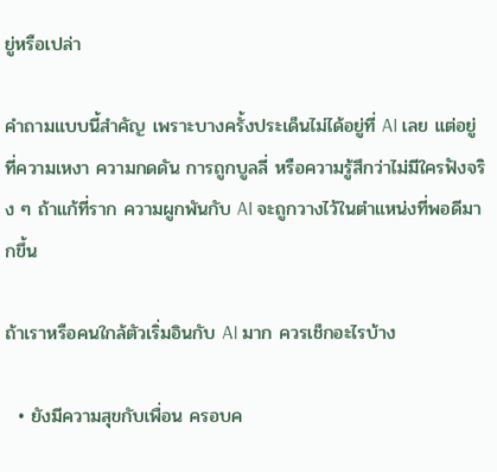ยู่หรือเปล่า

คำถามแบบนี้สำคัญ เพราะบางครั้งประเด็นไม่ได้อยู่ที่ AI เลย แต่อยู่ที่ความเหงา ความกดดัน การถูกบูลลี่ หรือความรู้สึกว่าไม่มีใครฟังจริง ๆ ถ้าแก้ที่ราก ความผูกพันกับ AI จะถูกวางไว้ในตำแหน่งที่พอดีมากขึ้น

ถ้าเราหรือคนใกล้ตัวเริ่มอินกับ AI มาก ควรเช็กอะไรบ้าง

  • ยังมีความสุขกับเพื่อน ครอบค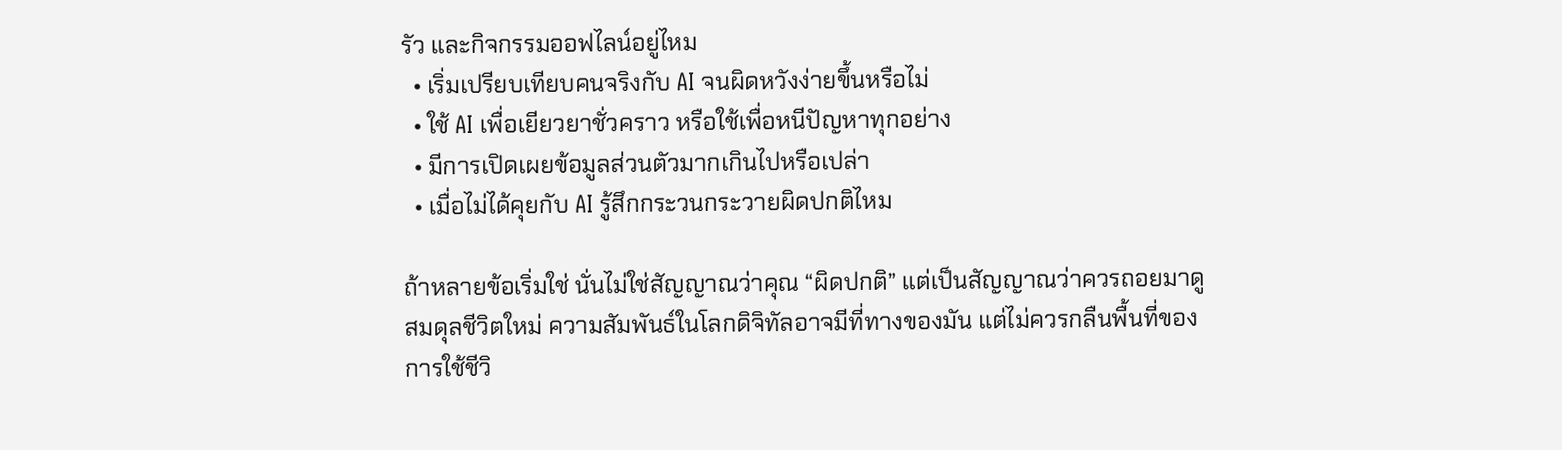รัว และกิจกรรมออฟไลน์อยู่ไหม
  • เริ่มเปรียบเทียบคนจริงกับ AI จนผิดหวังง่ายขึ้นหรือไม่
  • ใช้ AI เพื่อเยียวยาชั่วคราว หรือใช้เพื่อหนีปัญหาทุกอย่าง
  • มีการเปิดเผยข้อมูลส่วนตัวมากเกินไปหรือเปล่า
  • เมื่อไม่ได้คุยกับ AI รู้สึกกระวนกระวายผิดปกติไหม

ถ้าหลายข้อเริ่มใช่ นั่นไม่ใช่สัญญาณว่าคุณ “ผิดปกติ” แต่เป็นสัญญาณว่าควรถอยมาดูสมดุลชีวิตใหม่ ความสัมพันธ์ในโลกดิจิทัลอาจมีที่ทางของมัน แต่ไม่ควรกลืนพื้นที่ของการใช้ชีวิ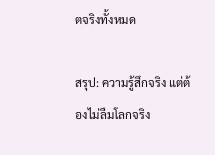ตจริงทั้งหมด

สรุป: ความรู้สึกจริง แต่ต้องไม่ลืมโลกจริง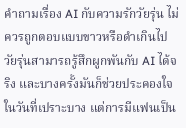คำถามเรื่อง AI กับความรักวัยรุ่น ไม่ควรถูกตอบแบบขาวหรือดำเกินไป วัยรุ่นสามารถรู้สึกผูกพันกับ AI ได้จริง และบางครั้งมันก็ช่วยประคองใจในวันที่เปราะบาง แต่การมีแฟนเป็น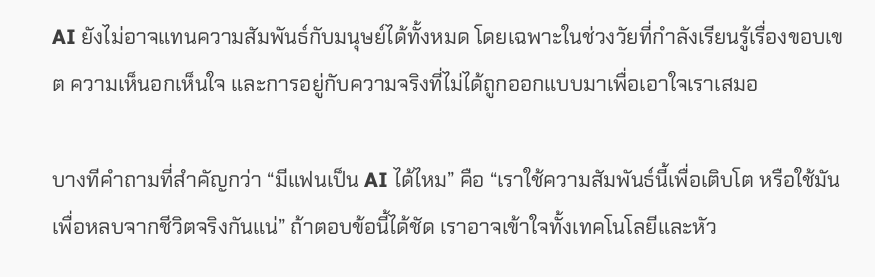AI ยังไม่อาจแทนความสัมพันธ์กับมนุษย์ได้ทั้งหมด โดยเฉพาะในช่วงวัยที่กำลังเรียนรู้เรื่องขอบเขต ความเห็นอกเห็นใจ และการอยู่กับความจริงที่ไม่ได้ถูกออกแบบมาเพื่อเอาใจเราเสมอ

บางทีคำถามที่สำคัญกว่า “มีแฟนเป็น AI ได้ไหม” คือ “เราใช้ความสัมพันธ์นี้เพื่อเติบโต หรือใช้มันเพื่อหลบจากชีวิตจริงกันแน่” ถ้าตอบข้อนี้ได้ชัด เราอาจเข้าใจทั้งเทคโนโลยีและหัว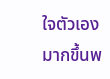ใจตัวเองมากขึ้นพ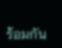ร้อมกัน